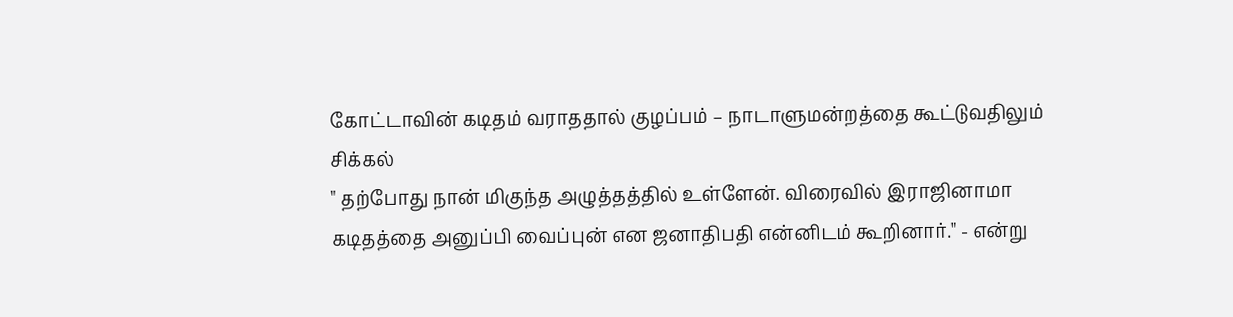கோட்டாவின் கடிதம் வராததால் குழப்பம் – நாடாளுமன்றத்தை கூட்டுவதிலும் சிக்கல்
" தற்போது நான் மிகுந்த அழுத்தத்தில் உள்ளேன். விரைவில் இராஜினாமா கடிதத்தை அனுப்பி வைப்புன் என ஜனாதிபதி என்னிடம் கூறினார்." - என்று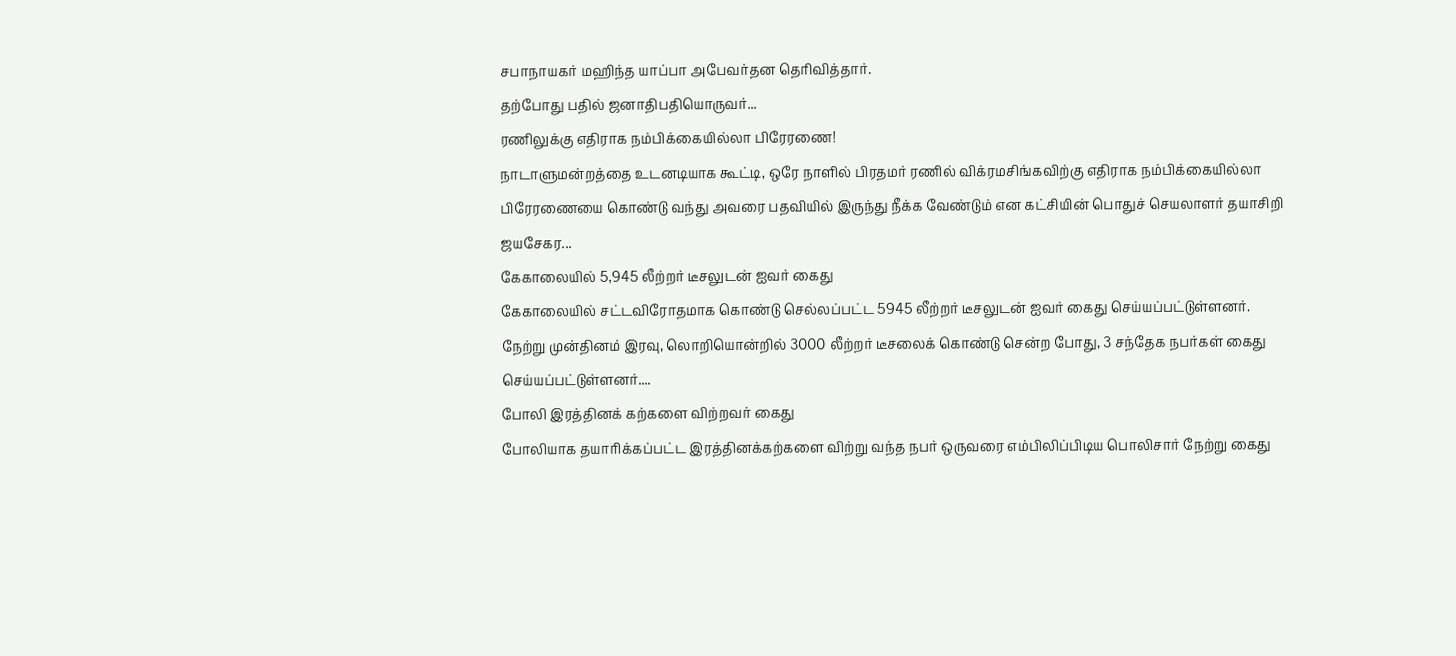சபாநாயகர் மஹிந்த யாப்பா அபேவர்தன தெரிவித்தார்.
தற்போது பதில் ஜனாதிபதியொருவர்...
ரணிலுக்கு எதிராக நம்பிக்கையில்லா பிரேரணை!
நாடாளுமன்றத்தை உடனடியாக கூட்டி, ஒரே நாளில் பிரதமர் ரணில் விக்ரமசிங்கவிற்கு எதிராக நம்பிக்கையில்லா பிரேரணையை கொண்டு வந்து அவரை பதவியில் இருந்து நீக்க வேண்டும் என கட்சியின் பொதுச் செயலாளர் தயாசிறி ஜயசேகர...
கேகாலையில் 5,945 லீற்றர் டீசலுடன் ஐவர் கைது
கேகாலையில் சட்டவிரோதமாக கொண்டு செல்லப்பட்ட 5945 லீற்றர் டீசலுடன் ஐவர் கைது செய்யப்பட்டுள்ளனர்.
நேற்று முன்தினம் இரவு, லொறியொன்றில் 3000 லீற்றர் டீசலைக் கொண்டு சென்ற போது, 3 சந்தேக நபர்கள் கைது செய்யப்பட்டுள்ளனர்....
போலி இரத்தினக் கற்களை விற்றவர் கைது
போலியாக தயாரிக்கப்பட்ட இரத்தினக்கற்களை விற்று வந்த நபர் ஒருவரை எம்பிலிப்பிடிய பொலிசார் நேற்று கைது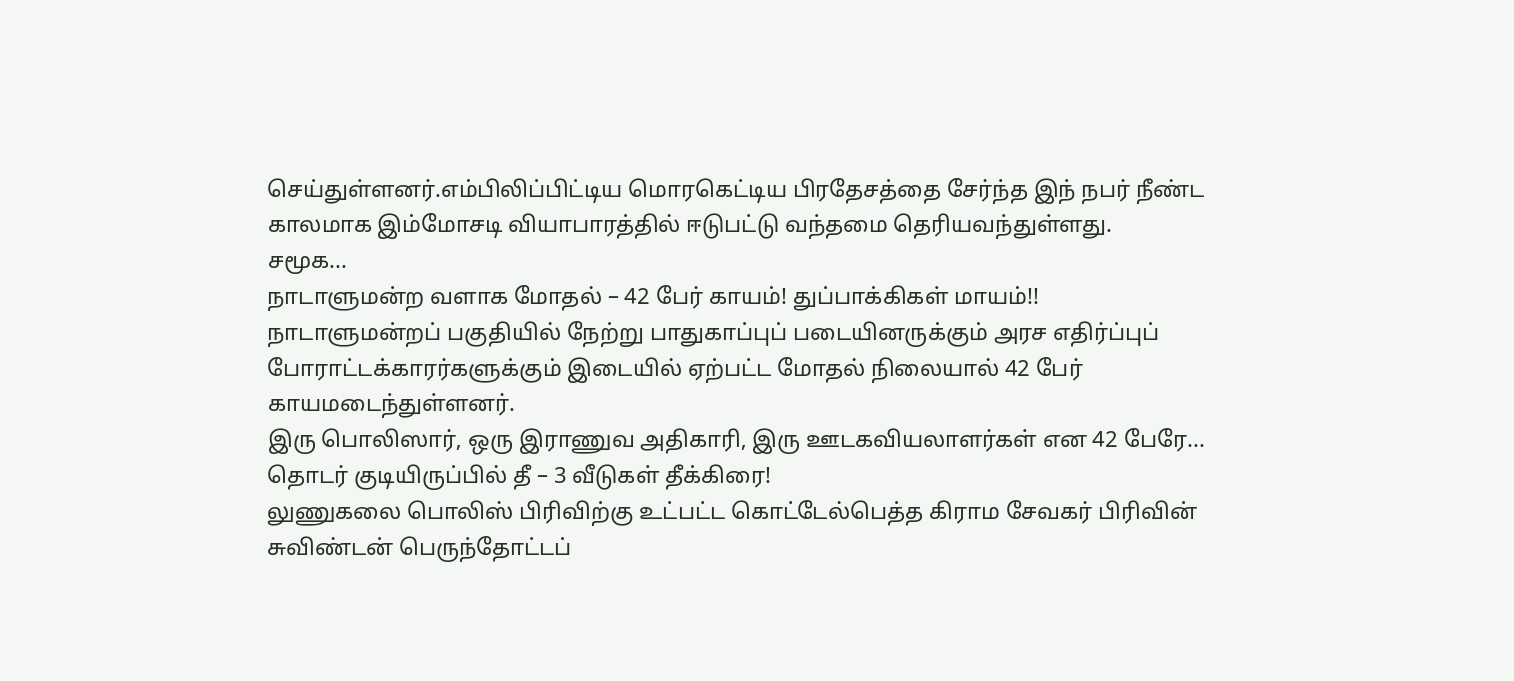செய்துள்ளனர்.எம்பிலிப்பிட்டிய மொரகெட்டிய பிரதேசத்தை சேர்ந்த இந் நபர் நீண்ட காலமாக இம்மோசடி வியாபாரத்தில் ஈடுபட்டு வந்தமை தெரியவந்துள்ளது.
சமூக...
நாடாளுமன்ற வளாக மோதல் – 42 பேர் காயம்! துப்பாக்கிகள் மாயம்!!
நாடாளுமன்றப் பகுதியில் நேற்று பாதுகாப்புப் படையினருக்கும் அரச எதிர்ப்புப் போராட்டக்காரர்களுக்கும் இடையில் ஏற்பட்ட மோதல் நிலையால் 42 பேர் காயமடைந்துள்ளனர்.
இரு பொலிஸார், ஒரு இராணுவ அதிகாரி, இரு ஊடகவியலாளர்கள் என 42 பேரே...
தொடர் குடியிருப்பில் தீ – 3 வீடுகள் தீக்கிரை!
லுணுகலை பொலிஸ் பிரிவிற்கு உட்பட்ட கொட்டேல்பெத்த கிராம சேவகர் பிரிவின் சுவிண்டன் பெருந்தோட்டப்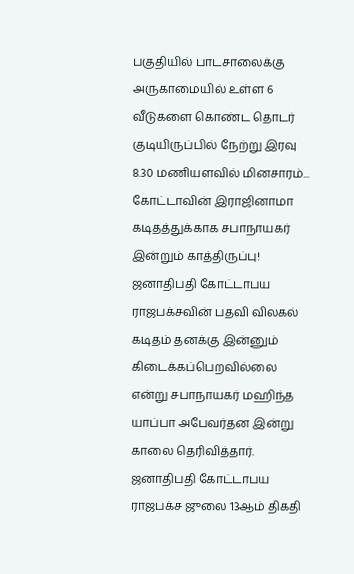பகுதியில் பாடசாலைக்கு அருகாமையில் உள்ள 6 வீடுகளை கொண்ட தொடர் குடியிருப்பில் நேற்று இரவு 8.30 மணியளவில் மினசாரம்...
கோட்டாவின் இராஜினாமா கடிதத்துக்காக சபாநாயகர் இன்றும் காத்திருப்பு!
ஜனாதிபதி கோட்டாபய ராஜபக்சவின் பதவி விலகல் கடிதம் தனக்கு இன்னும் கிடைக்கப்பெறவில்லை என்று சபாநாயகர் மஹிந்த யாப்பா அபேவர்தன இன்று காலை தெரிவித்தார்.
ஜனாதிபதி கோட்டாபய ராஜபக்ச ஜுலை 13ஆம் திகதி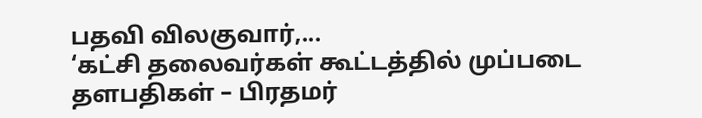பதவி விலகுவார்,...
‘கட்சி தலைவர்கள் கூட்டத்தில் முப்படை தளபதிகள் – பிரதமர்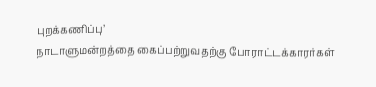புறக்கணிப்பு’
நாடாளுமன்றத்தை கைப்பற்றுவதற்கு போராட்டக்காரர்கள்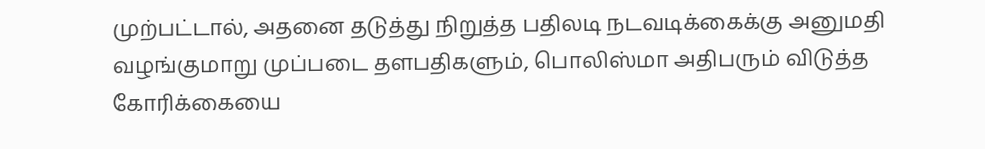முற்பட்டால், அதனை தடுத்து நிறுத்த பதிலடி நடவடிக்கைக்கு அனுமதி வழங்குமாறு முப்படை தளபதிகளும், பொலிஸ்மா அதிபரும் விடுத்த கோரிக்கையை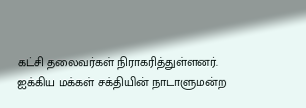கட்சி தலைவர்கள் நிராகரித்துள்ளனர்.
ஐக்கிய மக்கள் சக்தியின் நாடாளுமன்ற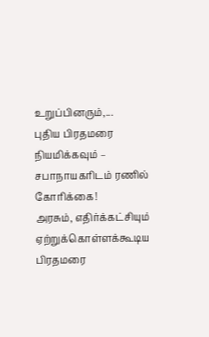உறுப்பினரும்,...
புதிய பிரதமரை நியமிக்கவும் – சபாநாயகரிடம் ரணில் கோரிக்கை!
அரசும், எதிர்க்கட்சியும் ஏற்றுக்கொள்ளக்கூடிய பிரதமரை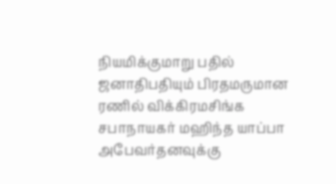நியமிக்குமாறு பதில் ஜனாதிபதியும் பிரதமருமான ரணில் விக்கிரமசிங்க சபாநாயகர் மஹிந்த யாப்பா அபேவர்தனவுக்கு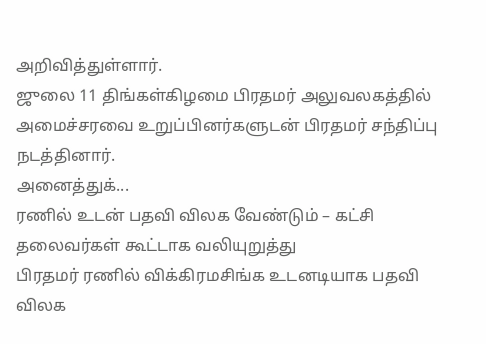அறிவித்துள்ளார்.
ஜுலை 11 திங்கள்கிழமை பிரதமர் அலுவலகத்தில் அமைச்சரவை உறுப்பினர்களுடன் பிரதமர் சந்திப்பு நடத்தினார்.
அனைத்துக்...
ரணில் உடன் பதவி விலக வேண்டும் – கட்சி தலைவர்கள் கூட்டாக வலியுறுத்து
பிரதமர் ரணில் விக்கிரமசிங்க உடனடியாக பதவி விலக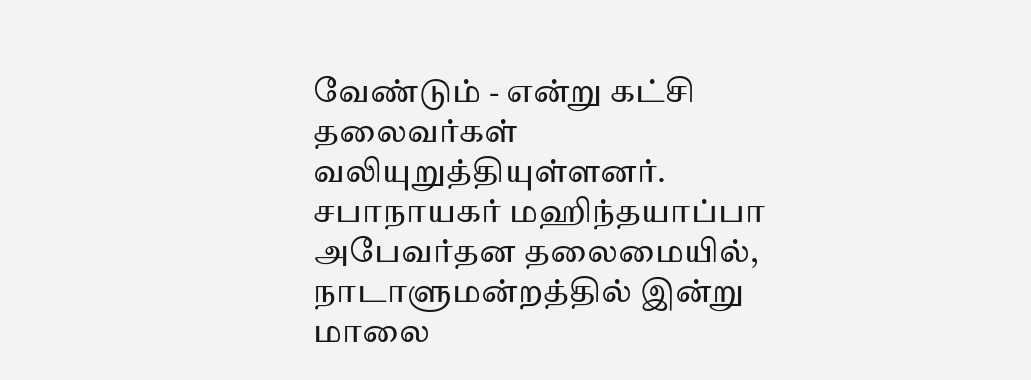வேண்டும் - என்று கட்சி தலைவர்கள் வலியுறுத்தியுள்ளனர்.
சபாநாயகர் மஹிந்தயாப்பா அபேவர்தன தலைமையில், நாடாளுமன்றத்தில் இன்று மாலை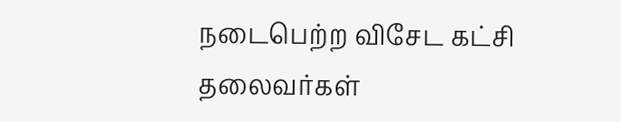நடைபெற்ற விசேட கட்சி தலைவர்கள்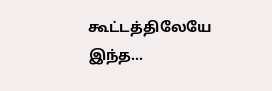கூட்டத்திலேயே இந்த...